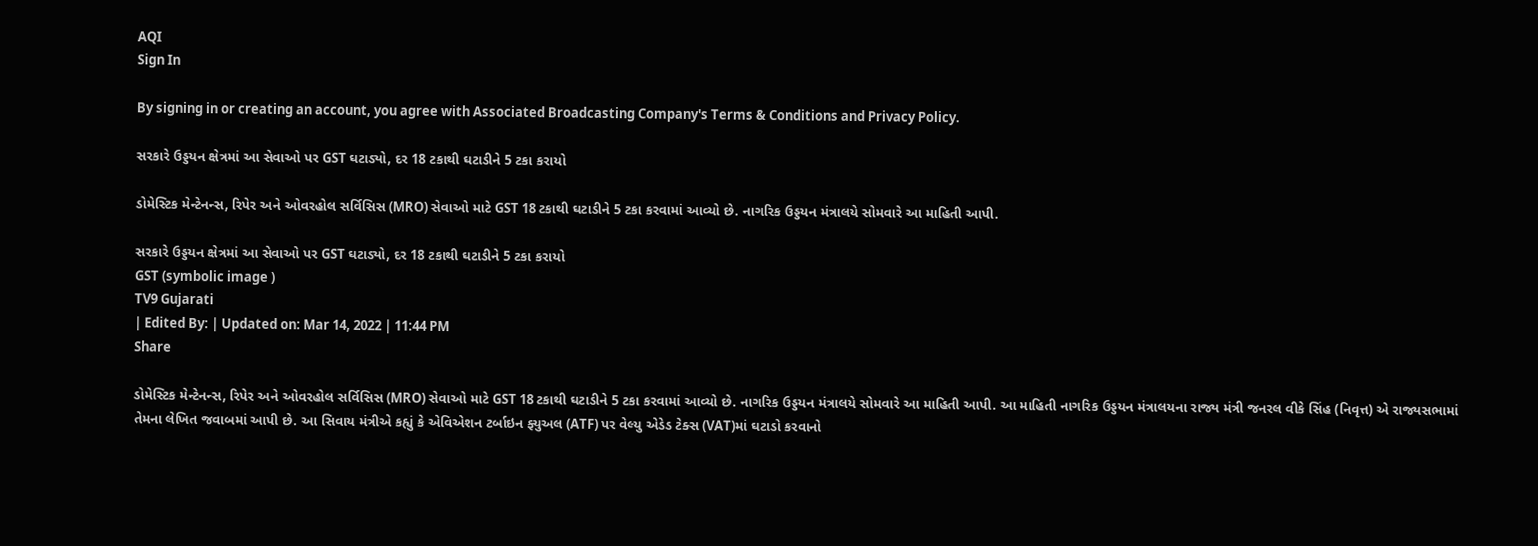AQI
Sign In

By signing in or creating an account, you agree with Associated Broadcasting Company's Terms & Conditions and Privacy Policy.

સરકારે ઉડ્ડયન ક્ષેત્રમાં આ સેવાઓ પર GST ઘટાડ્યો, દર 18 ટકાથી ઘટાડીને 5 ટકા કરાયો

ડોમેસ્ટિક મેન્ટેનન્સ, રિપેર અને ઓવરહોલ સર્વિસિસ (MRO) સેવાઓ માટે GST 18 ટકાથી ઘટાડીને 5 ટકા કરવામાં આવ્યો છે. નાગરિક ઉડ્ડયન મંત્રાલયે સોમવારે આ માહિતી આપી.

સરકારે ઉડ્ડયન ક્ષેત્રમાં આ સેવાઓ પર GST ઘટાડ્યો, દર 18 ટકાથી ઘટાડીને 5 ટકા કરાયો
GST (symbolic image )
TV9 Gujarati
| Edited By: | Updated on: Mar 14, 2022 | 11:44 PM
Share

ડોમેસ્ટિક મેન્ટેનન્સ, રિપેર અને ઓવરહોલ સર્વિસિસ (MRO) સેવાઓ માટે GST 18 ટકાથી ઘટાડીને 5 ટકા કરવામાં આવ્યો છે. નાગરિક ઉડ્ડયન મંત્રાલયે સોમવારે આ માહિતી આપી. આ માહિતી નાગરિક ઉડ્ડયન મંત્રાલયના રાજ્ય મંત્રી જનરલ વીકે સિંહ (નિવૃત્ત) એ રાજ્યસભામાં તેમના લેખિત જવાબમાં આપી છે. આ સિવાય મંત્રીએ કહ્યું કે એવિએશન ટર્બાઇન ફ્યુઅલ (ATF) પર વેલ્યુ એડેડ ટેક્સ (VAT)માં ઘટાડો કરવાનો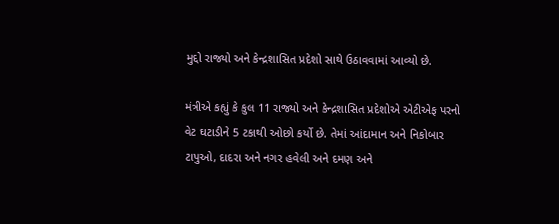મુદ્દો રાજ્યો અને કેન્દ્રશાસિત પ્રદેશો સાથે ઉઠાવવામાં આવ્યો છે.

મંત્રીએ કહ્યું કે કુલ 11 રાજ્યો અને કેન્દ્રશાસિત પ્રદેશોએ એટીએફ પરનો વેટ ઘટાડીને 5 ટકાથી ઓછો કર્યો છે. તેમાં આંદામાન અને નિકોબાર ટાપુઓ, દાદરા અને નગર હવેલી અને દમણ અને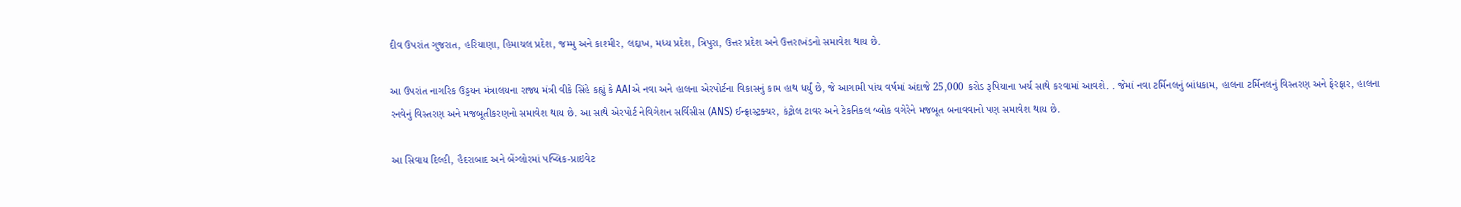દીવ ઉપરાંત ગુજરાત, હરિયાણા, હિમાચલ પ્રદેશ, જમ્મુ અને કાશ્મીર, લદ્દાખ, મધ્ય પ્રદેશ, ત્રિપુરા, ઉત્તર પ્રદેશ અને ઉત્તરાખંડનો સમાવેશ થાય છે.

આ ઉપરાંત નાગરિક ઉડ્ડયન મંત્રાલયના રાજ્ય મંત્રી વીકે સિંહે કહ્યું કે AAIએ નવા અને હાલના એરપોર્ટના વિકાસનું કામ હાથ ધર્યું છે, જે આગામી પાંચ વર્ષમાં અંદાજે 25,000 કરોડ રૂપિયાના ખર્ચ સાથે કરવામાં આવશે. . જેમાં નવા ટર્મિનલનું બાંધકામ, હાલના ટર્મિનલનું વિસ્તરણ અને ફેરફાર, હાલના રનવેનું વિસ્તરણ અને મજબૂતીકરણનો સમાવેશ થાય છે. આ સાથે એરપોર્ટ નેવિગેશન સર્વિસીસ (ANS) ઈન્ફ્રાસ્ટ્રક્ચર, કંટ્રોલ ટાવર અને ટેકનિકલ બ્લોક વગેરેને મજબૂત બનાવવાનો પણ સમાવેશ થાય છે.

આ સિવાય દિલ્હી, હૈદરાબાદ અને બેંગ્લોરમાં પબ્લિક-પ્રાઇવેટ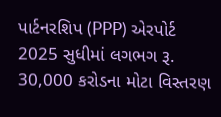પાર્ટનરશિપ (PPP) એરપોર્ટ 2025 સુધીમાં લગભગ રૂ. 30,000 કરોડના મોટા વિસ્તરણ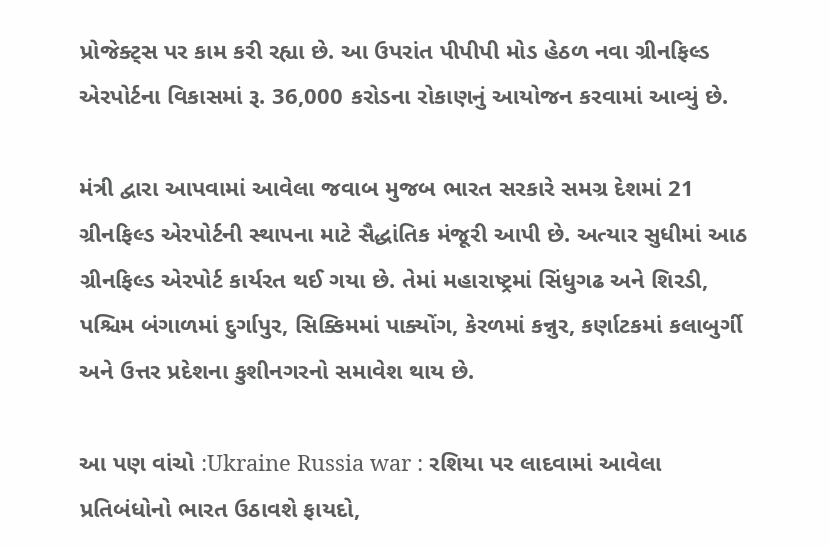પ્રોજેક્ટ્સ પર કામ કરી રહ્યા છે. આ ઉપરાંત પીપીપી મોડ હેઠળ નવા ગ્રીનફિલ્ડ એરપોર્ટના વિકાસમાં રૂ. 36,000 કરોડના રોકાણનું આયોજન કરવામાં આવ્યું છે.

મંત્રી દ્વારા આપવામાં આવેલા જવાબ મુજબ ભારત સરકારે સમગ્ર દેશમાં 21 ગ્રીનફિલ્ડ એરપોર્ટની સ્થાપના માટે સૈદ્ધાંતિક મંજૂરી આપી છે. અત્યાર સુધીમાં આઠ ગ્રીનફિલ્ડ એરપોર્ટ કાર્યરત થઈ ગયા છે. તેમાં મહારાષ્ટ્રમાં સિંધુગઢ અને શિરડી, પશ્ચિમ બંગાળમાં દુર્ગાપુર, સિક્કિમમાં પાક્યોંગ, કેરળમાં કન્નુર, કર્ણાટકમાં કલાબુર્ગી અને ઉત્તર પ્રદેશના કુશીનગરનો સમાવેશ થાય છે.

આ પણ વાંચો :Ukraine Russia war : રશિયા પર લાદવામાં આવેલા પ્રતિબંધોનો ભારત ઉઠાવશે ફાયદો,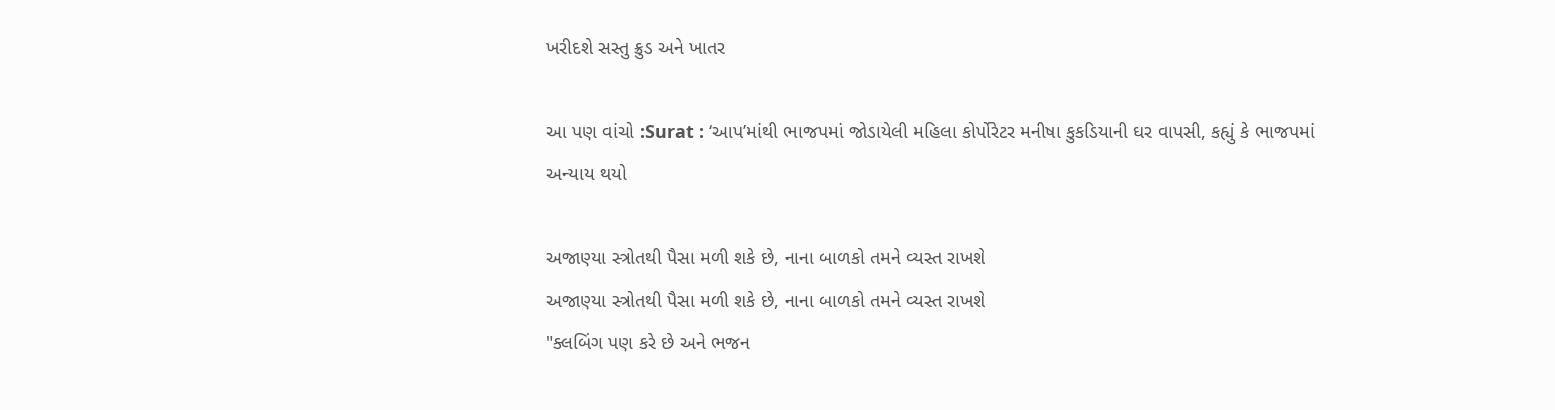ખરીદશે સસ્તુ ક્રુડ અને ખાતર

આ પણ વાંચો :Surat : ‘આપ’માંથી ભાજપમાં જોડાયેલી મહિલા કોર્પોરેટર મનીષા કુકડિયાની ઘર વાપસી, કહ્યું કે ભાજપમાં અન્યાય થયો

અજાણ્યા સ્ત્રોતથી પૈસા મળી શકે છે, નાના બાળકો તમને વ્યસ્ત રાખશે
અજાણ્યા સ્ત્રોતથી પૈસા મળી શકે છે, નાના બાળકો તમને વ્યસ્ત રાખશે
"ક્લબિંગ પણ કરે છે અને ભજન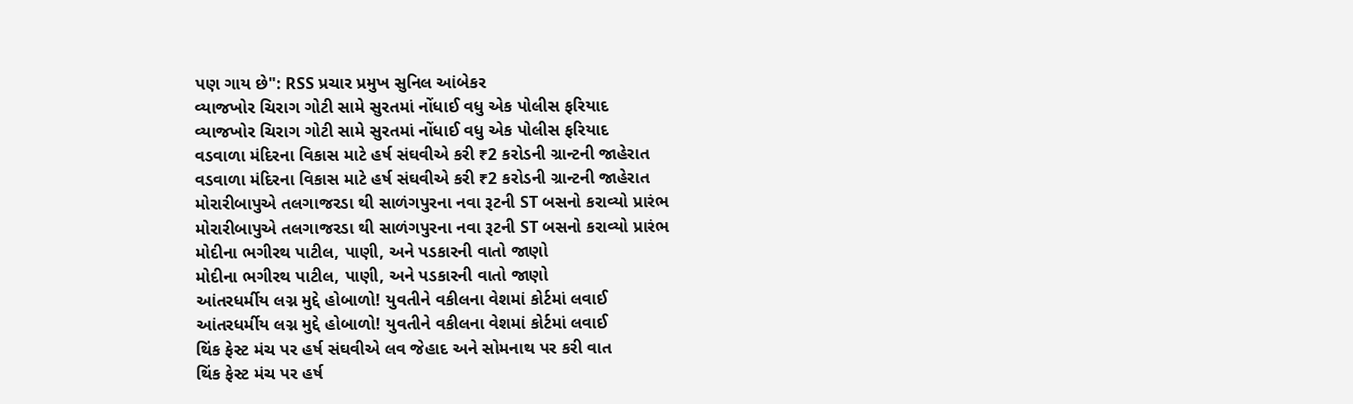પણ ગાય છે": RSS પ્રચાર પ્રમુખ સુનિલ આંબેકર
વ્યાજખોર ચિરાગ ગોટી સામે સુરતમાં નોંધાઈ વધુ એક પોલીસ ફરિયાદ
વ્યાજખોર ચિરાગ ગોટી સામે સુરતમાં નોંધાઈ વધુ એક પોલીસ ફરિયાદ
વડવાળા મંદિરના વિકાસ માટે હર્ષ સંઘવીએ કરી ₹2 કરોડની ગ્રાન્ટની જાહેરાત
વડવાળા મંદિરના વિકાસ માટે હર્ષ સંઘવીએ કરી ₹2 કરોડની ગ્રાન્ટની જાહેરાત
મોરારીબાપુએ તલગાજરડા થી સાળંગપુરના નવા રૂટની ST બસનો કરાવ્યો પ્રારંભ
મોરારીબાપુએ તલગાજરડા થી સાળંગપુરના નવા રૂટની ST બસનો કરાવ્યો પ્રારંભ
મોદીના ભગીરથ પાટીલ, પાણી, અને પડકારની વાતો જાણો
મોદીના ભગીરથ પાટીલ, પાણી, અને પડકારની વાતો જાણો
આંતરધર્મીય લગ્ન મુદ્દે હોબાળો! યુવતીને વકીલના વેશમાં કોર્ટમાં લવાઈ
આંતરધર્મીય લગ્ન મુદ્દે હોબાળો! યુવતીને વકીલના વેશમાં કોર્ટમાં લવાઈ
થિંક ફેસ્ટ મંચ પર હર્ષ સંઘવીએ લવ જેહાદ અને સોમનાથ પર કરી વાત
થિંક ફેસ્ટ મંચ પર હર્ષ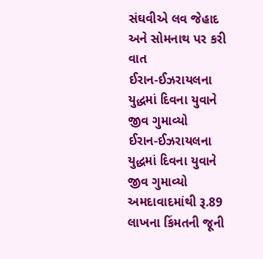સંઘવીએ લવ જેહાદ અને સોમનાથ પર કરી વાત
ઈરાન-ઈઝરાયલના યુદ્ધમાં દિવના યુવાને જીવ ગુમાવ્યો
ઈરાન-ઈઝરાયલના યુદ્ધમાં દિવના યુવાને જીવ ગુમાવ્યો
અમદાવાદમાંથી રૂ.89 લાખના કિંમતની જૂની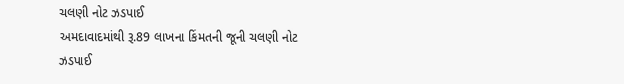ચલણી નોટ ઝડપાઈ
અમદાવાદમાંથી રૂ.89 લાખના કિંમતની જૂની ચલણી નોટ ઝડપાઈ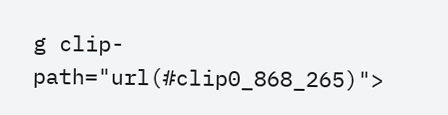g clip-path="url(#clip0_868_265)">